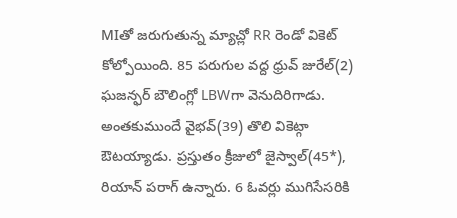MIతో జరుగుతున్న మ్యాచ్లో RR రెండో వికెట్ కోల్పోయింది. 85 పరుగుల వద్ద ధ్రువ్ జురేల్(2) ఘజన్ఫర్ బౌలింగ్లో LBWగా వెనుదిరిగాడు. అంతకుముందే వైభవ్(39) తొలి వికెట్గా ఔటయ్యాడు. ప్రస్తుతం క్రీజులో జైస్వాల్(45*), రియాన్ పరాగ్ ఉన్నారు. 6 ఓవర్లు ముగిసేసరికి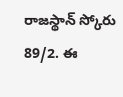రాజస్థాన్ స్కోరు 89/2. ఈ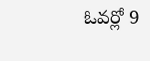ఓవర్లో 9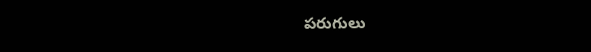పరుగులు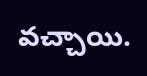వచ్చాయి.